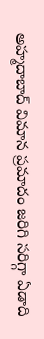అహ్మదాబాద్ విమాన ప్రమాదం జరిగి సరిగ్గా ఏడాది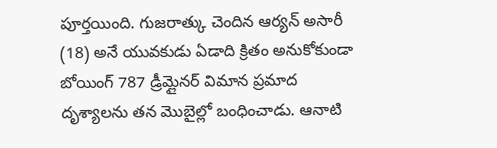పూర్తయింది. గుజరాత్కు చెందిన ఆర్యన్ అసారీ (18) అనే యువకుడు ఏడాది క్రితం అనుకోకుండా బోయింగ్ 787 డ్రీమ్లైనర్ విమాన ప్రమాద దృశ్యాలను తన మొబైల్లో బంధించాడు. ఆనాటి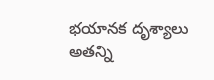భయానక దృశ్యాలు అతన్ని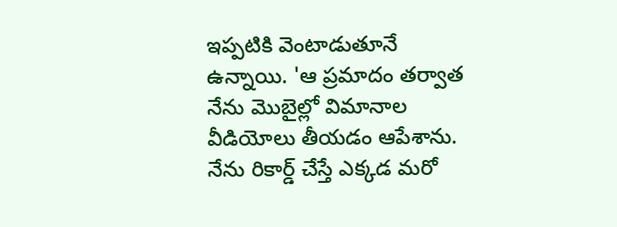ఇప్పటికి వెంటాడుతూనే ఉన్నాయి. 'ఆ ప్రమాదం తర్వాత నేను మొబైల్లో విమానాల వీడియోలు తీయడం ఆపేశాను. నేను రికార్డ్ చేస్తే ఎక్కడ మరో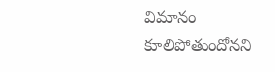విమానం కూలిపోతుందోనని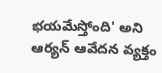భయమేస్తోంది' అని ఆర్యన్ ఆవేదన వ్యక్తం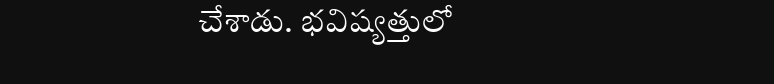చేశాడు. భవిష్యత్తులో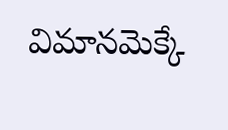విమానమెక్కే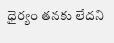ధైర్యం తనకు లేదని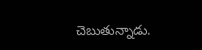చెబుతున్నాడు.